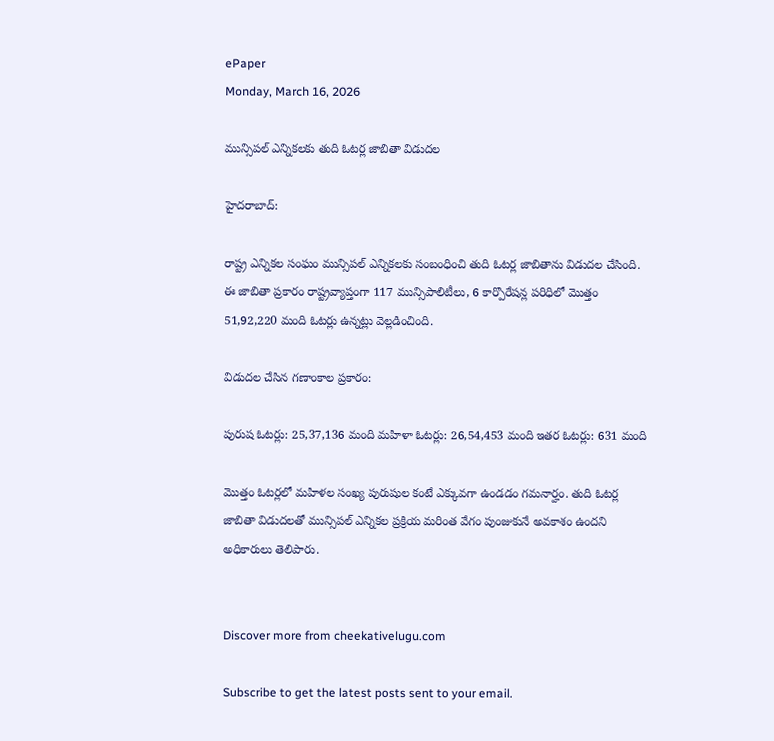ePaper
Monday, March 16, 2026

మున్సిపల్ ఎన్నికలకు తుది ఓటర్ల జాబితా విడుదల

హైదరాబాద్:

రాష్ట్ర ఎన్నికల సంఘం మున్సిపల్ ఎన్నికలకు సంబంధించి తుది ఓటర్ల జాబితాను విడుదల చేసింది. ఈ జాబితా ప్రకారం రాష్ట్రవ్యాప్తంగా 117 మున్సిపాలిటీలు, 6 కార్పొరేషన్ల పరిధిలో మొత్తం 51,92,220 మంది ఓటర్లు ఉన్నట్లు వెల్లడించింది.

విడుదల చేసిన గణాంకాల ప్రకారం:

పురుష ఓటర్లు: 25,37,136 మంది మహిళా ఓటర్లు: 26,54,453 మంది ఇతర ఓటర్లు: 631 మంది

మొత్తం ఓటర్లలో మహిళల సంఖ్య పురుషుల కంటే ఎక్కువగా ఉండడం గమనార్హం. తుది ఓటర్ల జాబితా విడుదలతో మున్సిపల్ ఎన్నికల ప్రక్రియ మరింత వేగం పుంజుకునే అవకాశం ఉందని అధికారులు తెలిపారు.


Discover more from cheekativelugu.com

Subscribe to get the latest posts sent to your email.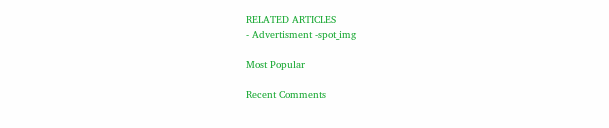RELATED ARTICLES
- Advertisment -spot_img

Most Popular

Recent Comments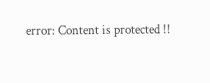error: Content is protected !!